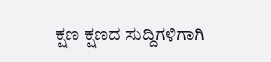ಕ್ಷಣ ಕ್ಷಣದ ಸುದ್ದಿಗಳಿಗಾಗಿ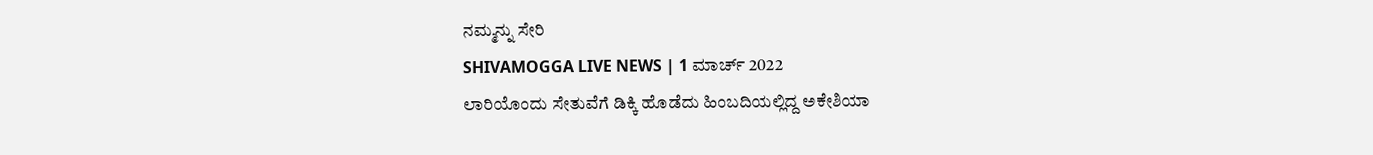ನಮ್ಮನ್ನು ಸೇರಿ
SHIVAMOGGA LIVE NEWS | 1 ಮಾರ್ಚ್ 2022
ಲಾರಿಯೊಂದು ಸೇತುವೆಗೆ ಡಿಕ್ಕಿ ಹೊಡೆದು ಹಿಂಬದಿಯಲ್ಲಿದ್ದ ಅಕೇಶಿಯಾ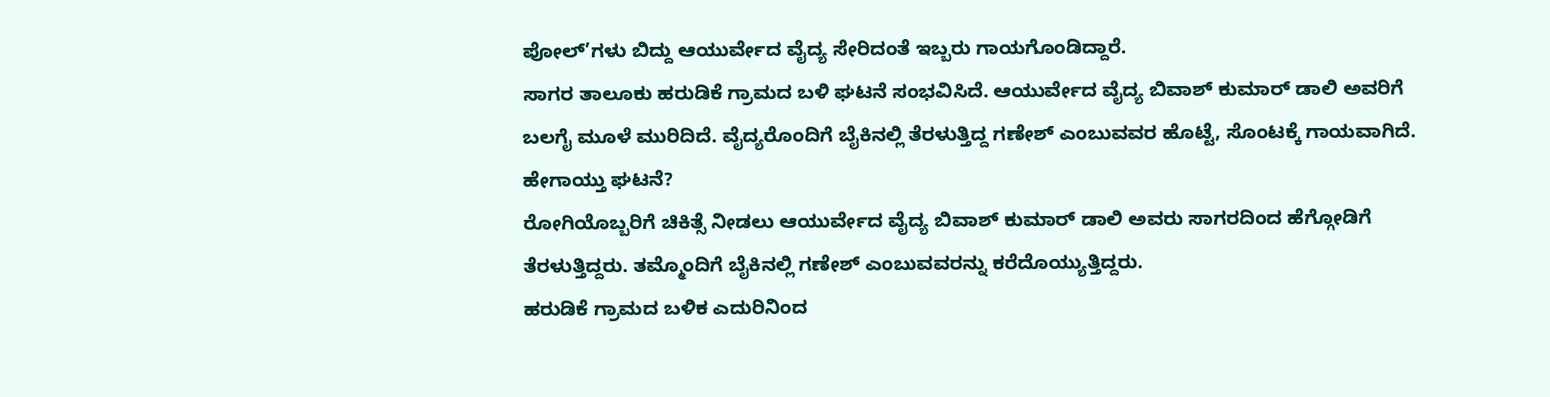ಪೋಲ್’ಗಳು ಬಿದ್ದು ಆಯುರ್ವೇದ ವೈದ್ಯ ಸೇರಿದಂತೆ ಇಬ್ಬರು ಗಾಯಗೊಂಡಿದ್ದಾರೆ.
ಸಾಗರ ತಾಲೂಕು ಹರುಡಿಕೆ ಗ್ರಾಮದ ಬಳಿ ಘಟನೆ ಸಂಭವಿಸಿದೆ. ಆಯುರ್ವೇದ ವೈದ್ಯ ಬಿವಾಶ್ ಕುಮಾರ್ ಡಾಲಿ ಅವರಿಗೆ ಬಲಗೈ ಮೂಳೆ ಮುರಿದಿದೆ. ವೈದ್ಯರೊಂದಿಗೆ ಬೈಕಿನಲ್ಲಿ ತೆರಳುತ್ತಿದ್ದ ಗಣೇಶ್ ಎಂಬುವವರ ಹೊಟ್ಟೆ, ಸೊಂಟಕ್ಕೆ ಗಾಯವಾಗಿದೆ.
ಹೇಗಾಯ್ತು ಘಟನೆ?
ರೋಗಿಯೊಬ್ಬರಿಗೆ ಚಿಕಿತ್ಸೆ ನೀಡಲು ಆಯುರ್ವೇದ ವೈದ್ಯ ಬಿವಾಶ್ ಕುಮಾರ್ ಡಾಲಿ ಅವರು ಸಾಗರದಿಂದ ಹೆಗ್ಗೋಡಿಗೆ ತೆರಳುತ್ತಿದ್ದರು. ತಮ್ಮೊಂದಿಗೆ ಬೈಕಿನಲ್ಲಿ ಗಣೇಶ್ ಎಂಬುವವರನ್ನು ಕರೆದೊಯ್ಯುತ್ತಿದ್ದರು.
ಹರುಡಿಕೆ ಗ್ರಾಮದ ಬಳಿಕ ಎದುರಿನಿಂದ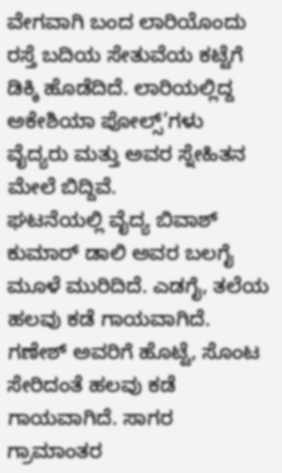ವೇಗವಾಗಿ ಬಂದ ಲಾರಿಯೊಂದು ರಸ್ತೆ ಬದಿಯ ಸೇತುವೆಯ ಕಟ್ಟೆಗೆ ಡಿಕ್ಕಿ ಹೊಡೆದಿದೆ. ಲಾರಿಯಲ್ಲಿದ್ದ ಅಕೇಶಿಯಾ ಪೋಲ್ಸ್’ಗಳು ವೈದ್ಯರು ಮತ್ತು ಅವರ ಸ್ನೇಹಿತನ ಮೇಲೆ ಬಿದ್ದಿವೆ.
ಘಟನೆಯಲ್ಲಿ ವೈದ್ಯ ಬಿವಾಶ್ ಕುಮಾರ್ ಡಾಲಿ ಅವರ ಬಲಗೈ ಮೂಳೆ ಮುರಿದಿದೆ. ಎಡಗೈ, ತಲೆಯ ಹಲವು ಕಡೆ ಗಾಯವಾಗಿದೆ. ಗಣೇಶ್ ಅವರಿಗೆ ಹೊಟ್ಟೆ, ಸೊಂಟ ಸೇರಿದಂತೆ ಹಲವು ಕಡೆ ಗಾಯವಾಗಿದೆ. ಸಾಗರ ಗ್ರಾಮಾಂತರ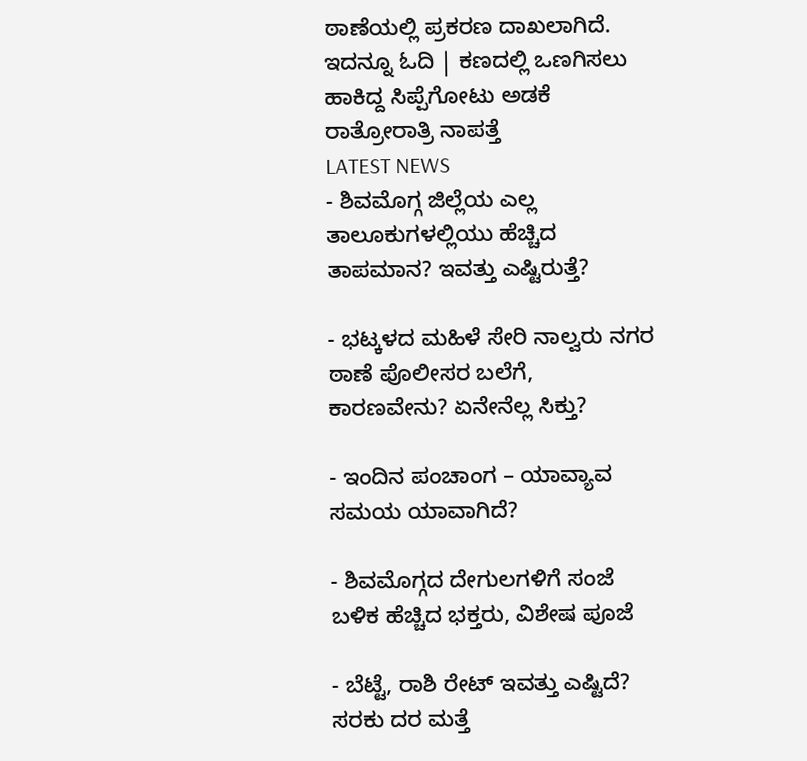ಠಾಣೆಯಲ್ಲಿ ಪ್ರಕರಣ ದಾಖಲಾಗಿದೆ.
ಇದನ್ನೂ ಓದಿ | ಕಣದಲ್ಲಿ ಒಣಗಿಸಲು ಹಾಕಿದ್ದ ಸಿಪ್ಪೆಗೋಟು ಅಡಕೆ ರಾತ್ರೋರಾತ್ರಿ ನಾಪತ್ತೆ
LATEST NEWS
- ಶಿವಮೊಗ್ಗ ಜಿಲ್ಲೆಯ ಎಲ್ಲ ತಾಲೂಕುಗಳಲ್ಲಿಯು ಹೆಚ್ಚಿದ ತಾಪಮಾನ? ಇವತ್ತು ಎಷ್ಟಿರುತ್ತೆ?

- ಭಟ್ಕಳದ ಮಹಿಳೆ ಸೇರಿ ನಾಲ್ವರು ನಗರ ಠಾಣೆ ಪೊಲೀಸರ ಬಲೆಗೆ, ಕಾರಣವೇನು? ಏನೇನೆಲ್ಲ ಸಿಕ್ತು?

- ಇಂದಿನ ಪಂಚಾಂಗ – ಯಾವ್ಯಾವ ಸಮಯ ಯಾವಾಗಿದೆ?

- ಶಿವಮೊಗ್ಗದ ದೇಗುಲಗಳಿಗೆ ಸಂಜೆ ಬಳಿಕ ಹೆಚ್ಚಿದ ಭಕ್ತರು, ವಿಶೇಷ ಪೂಜೆ

- ಬೆಟ್ಟೆ, ರಾಶಿ ರೇಟ್ ಇವತ್ತು ಎಷ್ಟಿದೆ? ಸರಕು ದರ ಮತ್ತೆ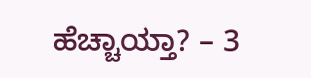ಹೆಚ್ಚಾಯ್ತಾ? – 3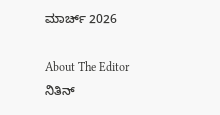ಮಾರ್ಚ್ 2026

About The Editor
ನಿತಿನ್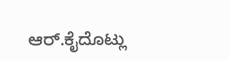ಆರ್.ಕೈದೊಟ್ಲು